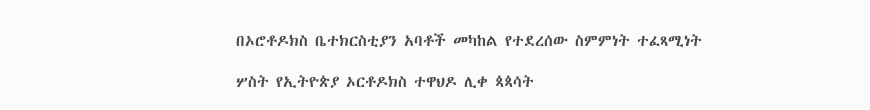በኦሮቶዶክስ ቤተክርስቲያን አባቶች መካከል የተደረሰው ስምምነት ተፈጻሚነት

ሦስት የኢትዮጵያ ኦርቶዶክስ ተዋህዶ ሊቀ ጳጳሳት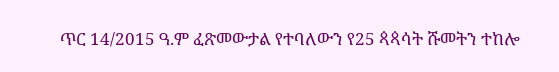ጥር 14/2015 ዓ.ም ፈጽመውታል የተባለውን የ25 ጳጳሳት ሹመትን ተከሎ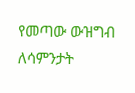የመጣው ውዝግብ ለሳምንታት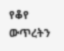የቆየ ውጥረትን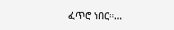ፈጥሮ ነበር።…